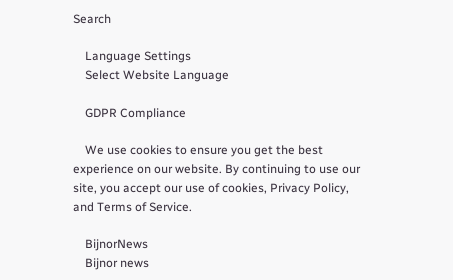Search

    Language Settings
    Select Website Language

    GDPR Compliance

    We use cookies to ensure you get the best experience on our website. By continuing to use our site, you accept our use of cookies, Privacy Policy, and Terms of Service.

    BijnorNews
    Bijnor news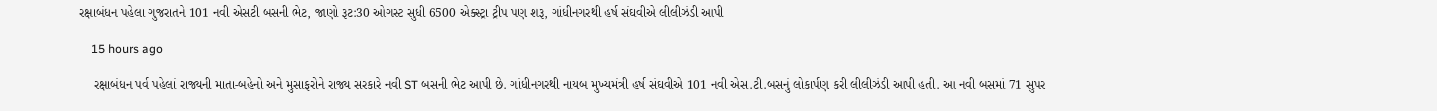રક્ષાબંધન પહેલા ગુજરાતને 101 નવી એસટી બસની ભેટ, જાણો રૂટ:30 ઓગસ્ટ સુધી 6500 એક્સ્ટ્રા ટ્રીપ પણ શરૂ, ગાંધીનગરથી હર્ષ સંઘવીએ લીલીઝંડી આપી

    15 hours ago

    રક્ષાબંધન પર્વ પહેલાં રાજ્યની માતા-બહેનો અને મુસાફરોને રાજ્ય સરકારે નવી ST બસની ભેટ આપી છે. ગાંધીનગરથી નાયબ મુખ્યમંત્રી હર્ષ સંઘવીએ 101 નવી એસ.ટી.બસનું લોકાર્પણ કરી લીલીઝંડી આપી હતી. આ નવી બસમાં 71 સુપર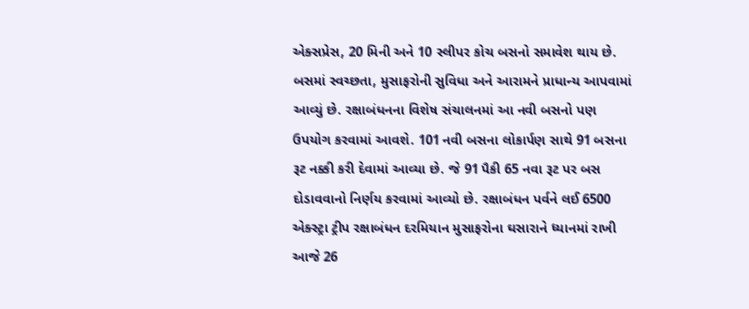એક્સપ્રેસ, 20 મિની અને 10 સ્લીપર કોચ બસનો સમાવેશ થાય છે. બસમાં સ્વચ્છતા, મુસાફરોની સુવિધા અને આરામને પ્રાધાન્ય આપવામાં આવ્યું છે. રક્ષાબંધનના વિશેષ સંચાલનમાં આ નવી બસનો પણ ઉપયોગ કરવામાં આવશે. 101 નવી બસના લોકાર્પણ સાથે 91 બસના રૂટ નક્કી કરી દેવામાં આવ્યા છે. જે 91 પૈકી 65 નવા રૂટ પર બસ દોડાવવાનો નિર્ણય કરવામાં આવ્યો છે. રક્ષાબંધન પર્વને લઈ 6500 એક્સ્ટ્રા ટ્રીપ રક્ષાબંધન દરમિયાન મુસાફરોના ઘસારાને ધ્યાનમાં રાખી આજે 26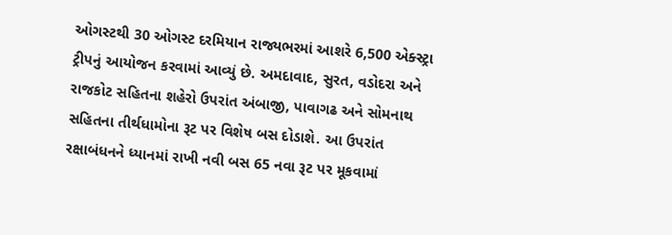ઓગસ્ટથી 30 ઓગસ્ટ દરમિયાન રાજ્યભરમાં આશરે 6,500 એક્સ્ટ્રા ટ્રીપનું આયોજન કરવામાં આવ્યું છે. અમદાવાદ, સુરત, વડોદરા અને રાજકોટ સહિતના શહેરો ઉપરાંત અંબાજી, પાવાગઢ અને સોમનાથ સહિતના તીર્થધામોના રૂટ પર વિશેષ બસ દોડાશે. આ ઉપરાંત રક્ષાબંધનને ધ્યાનમાં રાખી નવી બસ 65 નવા રૂટ પર મૂકવામાં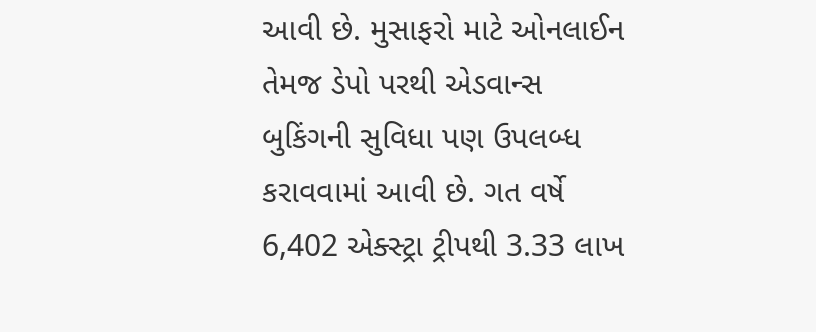આવી છે. મુસાફરો માટે ઓનલાઈન તેમજ ડેપો પરથી એડવાન્સ બુકિંગની સુવિધા પણ ઉપલબ્ધ કરાવવામાં આવી છે. ગત વર્ષે 6,402 એક્સ્ટ્રા ટ્રીપથી 3.33 લાખ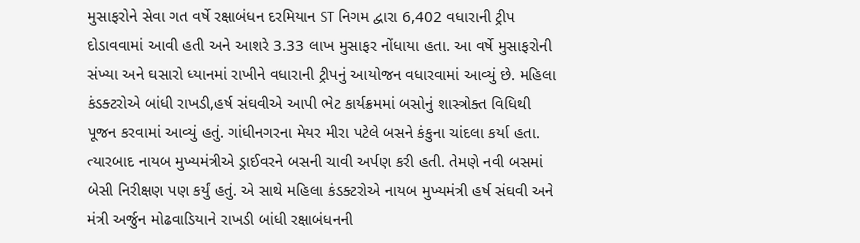મુસાફરોને સેવા ગત વર્ષે રક્ષાબંધન દરમિયાન ST નિગમ દ્વારા 6,402 વધારાની ટ્રીપ દોડાવવામાં આવી હતી અને આશરે 3.33 લાખ મુસાફર નોંધાયા હતા. આ વર્ષે મુસાફરોની સંખ્યા અને ઘસારો ધ્યાનમાં રાખીને વધારાની ટ્રીપનું આયોજન વધારવામાં આવ્યું છે. મહિલા કંડક્ટરોએ બાંધી રાખડી,હર્ષ સંઘવીએ આપી ભેટ કાર્યક્રમમાં બસોનું શાસ્ત્રોક્ત વિધિથી પૂજન કરવામાં આવ્યું હતું. ગાંધીનગરના મેયર મીરા પટેલે બસને કંકુના ચાંદલા કર્યા હતા. ત્યારબાદ નાયબ મુખ્યમંત્રીએ ડ્રાઈવરને બસની ચાવી અર્પણ કરી હતી. તેમણે નવી બસમાં બેસી નિરીક્ષણ પણ કર્યું હતું. એ સાથે મહિલા કંડક્ટરોએ નાયબ મુખ્યમંત્રી હર્ષ સંઘવી અને મંત્રી અર્જુન મોઢવાડિયાને રાખડી બાંધી રક્ષાબંધનની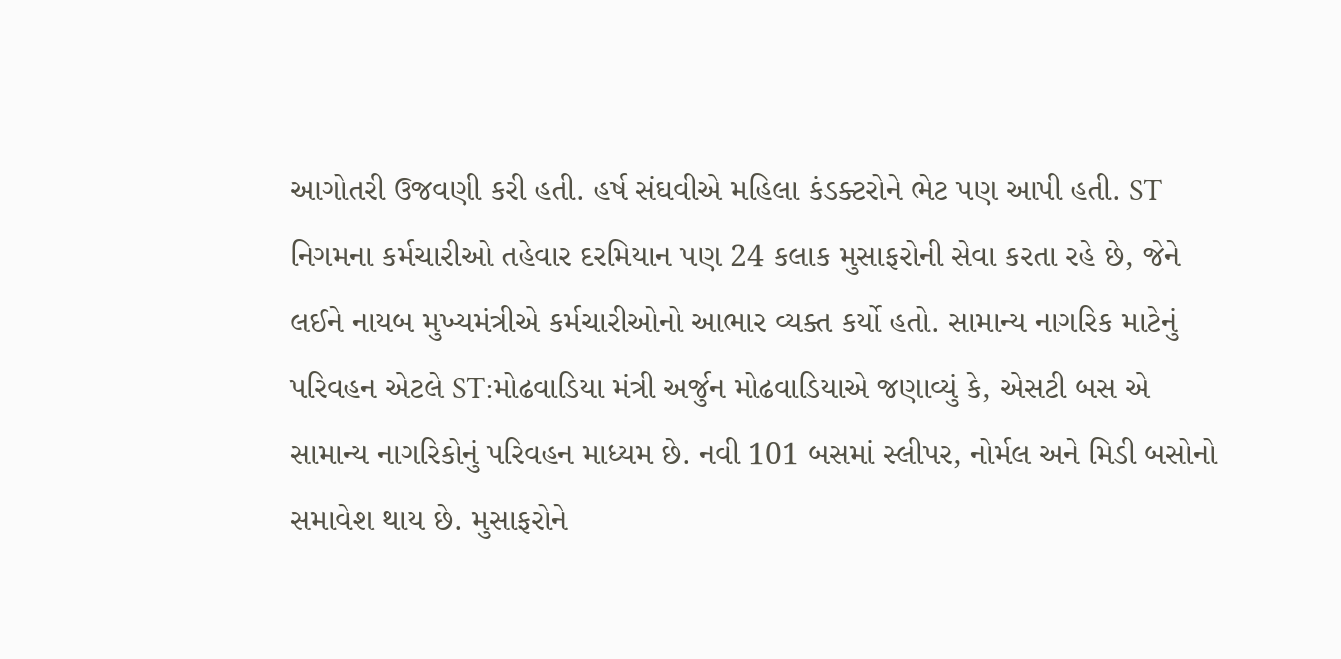આગોતરી ઉજવણી કરી હતી. હર્ષ સંઘવીએ મહિલા કંડક્ટરોને ભેટ પણ આપી હતી. ST નિગમના કર્મચારીઓ તહેવાર દરમિયાન પણ 24 કલાક મુસાફરોની સેવા કરતા રહે છે, જેને લઈને નાયબ મુખ્યમંત્રીએ કર્મચારીઓનો આભાર વ્યક્ત કર્યો હતો. સામાન્ય નાગરિક માટેનું પરિવહન એટલે ST:મોઢવાડિયા મંત્રી અર્જુન મોઢવાડિયાએ જણાવ્યું કે, એસટી બસ એ સામાન્ય નાગરિકોનું પરિવહન માધ્યમ છે. નવી 101 બસમાં સ્લીપર, નોર્મલ અને મિડી બસોનો સમાવેશ થાય છે. મુસાફરોને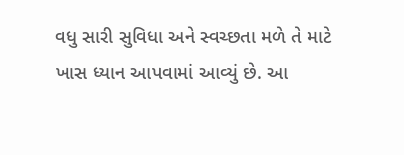વધુ સારી સુવિધા અને સ્વચ્છતા મળે તે માટે ખાસ ધ્યાન આપવામાં આવ્યું છે. આ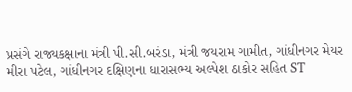પ્રસંગે રાજ્યકક્ષાના મંત્રી પી.સી.બરંડા, મંત્રી જયરામ ગામીત, ગાંધીનગર મેયર મીરા પટેલ, ગાંધીનગર દક્ષિણના ધારાસભ્ય અલ્પેશ ઠાકોર સહિત ST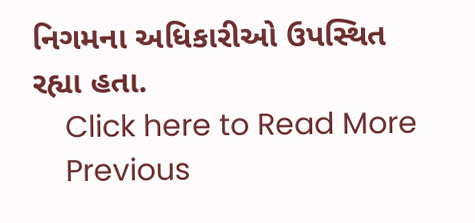નિગમના અધિકારીઓ ઉપસ્થિત રહ્યા હતા.
    Click here to Read More
    Previous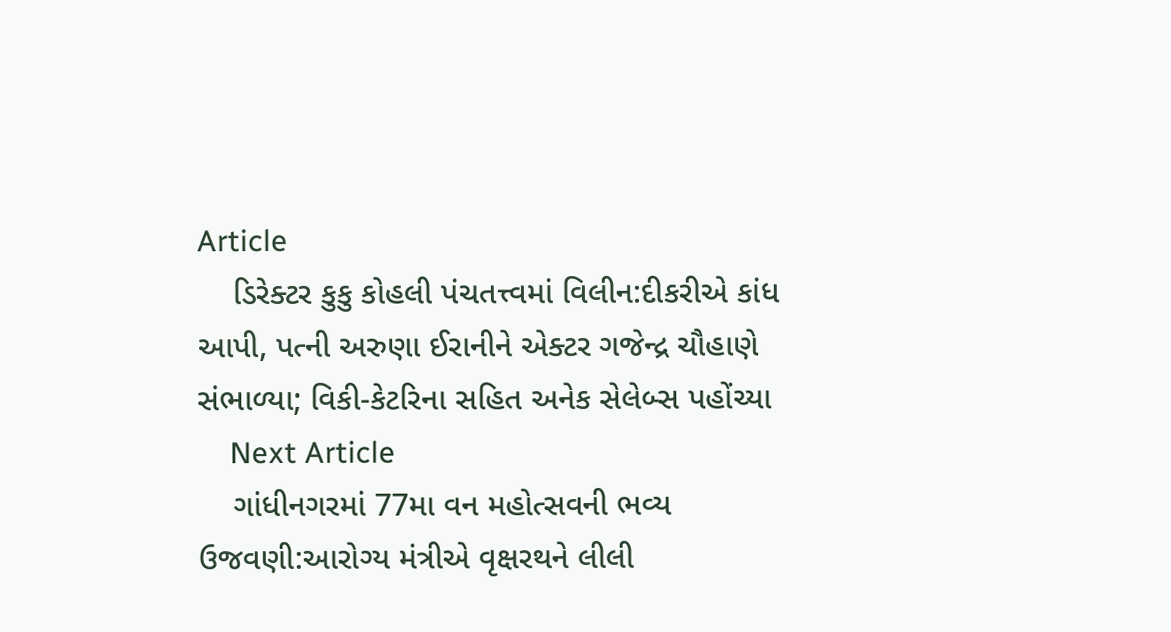Article
    ડિરેક્ટર કુકુ કોહલી પંચતત્ત્વમાં વિલીન:દીકરીએ કાંધ આપી, પત્ની અરુણા ઈરાનીને એક્ટર ગજેન્દ્ર ચૌહાણે સંભાળ્યા; વિકી-કેટરિના સહિત અનેક સેલેબ્સ પહોંચ્યા
    Next Article
    ગાંધીનગરમાં 77મા વન મહોત્સવની ભવ્ય ઉજવણી:આરોગ્ય મંત્રીએ વૃક્ષરથને લીલી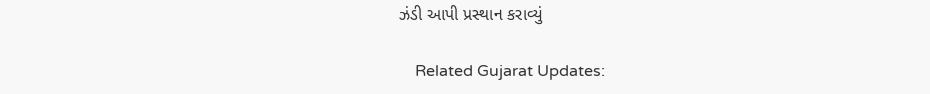ઝંડી આપી પ્રસ્થાન કરાવ્યું

    Related Gujarat Updates: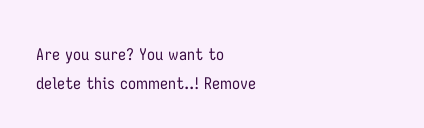Are you sure? You want to delete this comment..! Remove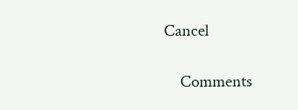Cancel

    Comments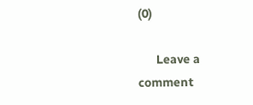(0)

      Leave a comment